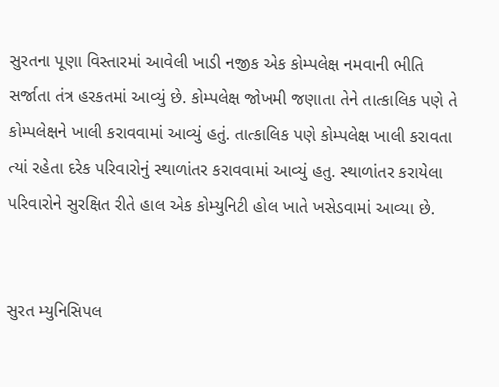સુરતના પૂણા વિસ્તારમાં આવેલી ખાડી નજીક એક કોમ્પલેક્ષ નમવાની ભીતિ સર્જાતા તંત્ર હરકતમાં આવ્યું છે. કોમ્પલેક્ષ જોખમી જણાતા તેને તાત્કાલિક પણે તે કોમ્પલેક્ષને ખાલી કરાવવામાં આવ્યું હતું. તાત્કાલિક પણે કોમ્પલેક્ષ ખાલી કરાવતા ત્યાં રહેતા દરેક પરિવારોનું સ્થાળાંતર કરાવવામાં આવ્યું હતુ. સ્થાળાંતર કરાયેલા પરિવારોને સુરક્ષિત રીતે હાલ એક કોમ્યુનિટી હોલ ખાતે ખસેડવામાં આવ્યા છે.


સુરત મ્યુનિસિપલ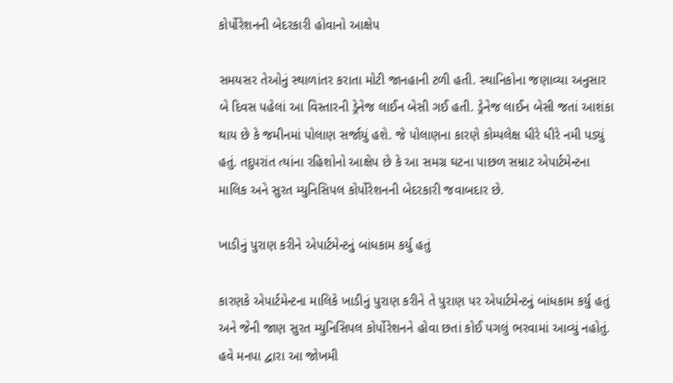કોર્પોરેશનની બેદરકારી હોવાનો આક્ષેપ

સમયસર તેઓનું સ્થાળાંતર કરાતા મોટી જાનહાની ટળી હતી. સ્થાનિકોના જણાવ્યા અનુસાર બે દિવસ પહેલાં આ વિસ્તારની ડ્રેનેજ લાઈન બેસી ગઈ હતી. ડ્રેનેજ લાઈન બેસી જતાં આશંકા થાય છે કે જમીનમાં પોલાણ સર્જાયું હશે. જે પોલાણના કારણે કોમ્પલેક્ષ ધીરે ધીરે નમી પડ્યું હતું. તદુપરાંત ત્યાંના રહિશોનો આક્ષેપ છે કે આ સમગ્ર ઘટના પાછળ સમ્રાટ એપાર્ટમેન્ટના માલિક અને સુરત મ્યુનિસિપલ કોર્પોરેશનની બેદરકારી જવાબદાર છે.

ખાડીનું પુરાણ કરીને એપાર્ટમેન્ટનું બાંધકામ કર્યુ હતું

કારણકે એપાર્ટમેન્ટના માલિકે ખાડીનું પુરાણ કરીને તે પુરાણ પર એપાર્ટમેન્ટનું બાંધકામ કર્યુ હતું અને જેની જાણ સુરત મ્યુનિસિપલ કોર્પોરેશનને હોવા છતાં કોઈ પગલું ભરવામાં આવ્યું નહોતું. હવે મનપા દ્વારા આ જોખમી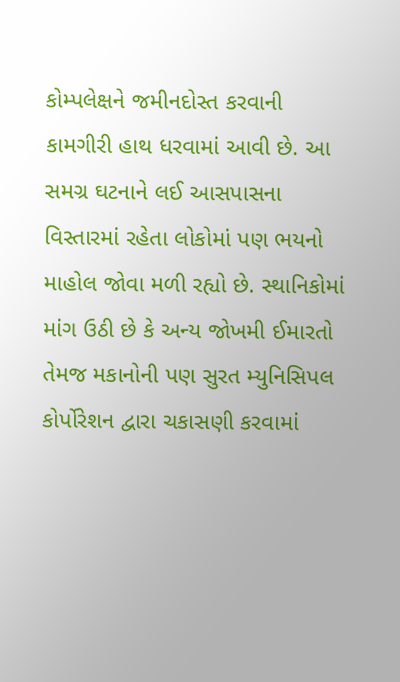કોમ્પલેક્ષને જમીનદોસ્ત કરવાની કામગીરી હાથ ધરવામાં આવી છે. આ સમગ્ર ઘટનાને લઈ આસપાસના વિસ્તારમાં રહેતા લોકોમાં પણ ભયનો માહોલ જોવા મળી રહ્યો છે. સ્થાનિકોમાં માંગ ઉઠી છે કે અન્ય જોખમી ઈમારતો તેમજ મકાનોની પણ સુરત મ્યુનિસિપલ કોર્પોરેશન દ્વારા ચકાસણી કરવામાં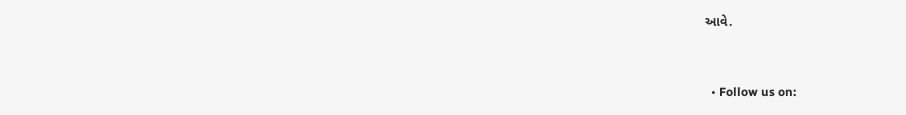આવે.


  • Follow us on: